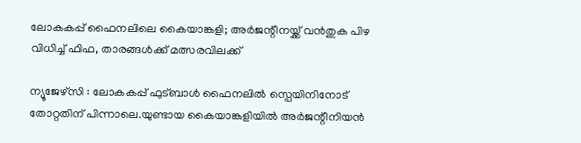ലോകകപ്പ് ഫൈനലിലെ കൈയാങ്കളി; അർജന്റീനയ്ക്ക് വൻതുക പിഴ വിധിച്ച് ഫിഫ, താരങ്ങൾക്ക് മത്സരവിലക്ക്

ന്യൂജേഴ്‌സി : ലോകകപ്പ് ഫുട്ബാൾ ഫൈനലിൽ സ്പെയിനിനോട് തോറ്റതിന് പിന്നാലെ.യുണ്ടായ കൈയാങ്കളിയിൽ അർജന്റീനിയൻ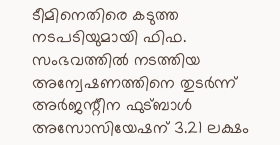ടീമിനെതിരെ കടുത്ത നടപടിയുമായി ഫിഫ. സംഭവത്തിൽ നടത്തിയ അന്വേഷണത്തിനെ തുടർന്ന് അർജന്റീന ഫുട്ബാൾ അസോസിയേഷന് 3.21 ലക്ഷം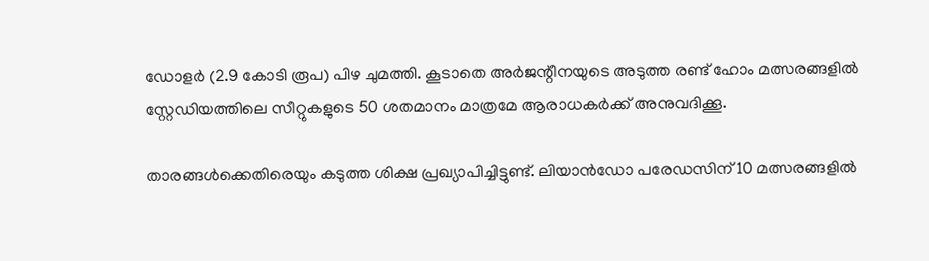ഡോളർ (2.9 കോടി രൂപ) പിഴ ചുമത്തി. കൂടാതെ അർജന്റീനയുടെ അടുത്ത രണ്ട് ഹോം മത്സരങ്ങളിൽ സ്റ്റേഡിയത്തിലെ സീറ്റുകളുടെ 50 ശതമാനം മാത്രമേ ആരാധകർക്ക് അനുവദിക്കൂ.

താരങ്ങൾക്കെതിരെയും കടുത്ത ശിക്ഷ പ്രഖ്യാപിച്ചിട്ടുണ്ട്. ലിയാൻഡോ പരേഡസിന് 10 മത്സരങ്ങളിൽ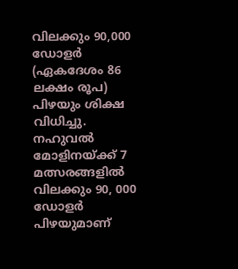വിലക്കും 90,000 ഡോളർ (ഏകദേശം 86 ലക്ഷം രൂപ) പിഴയും ശിക്ഷ വിധിച്ചു. നഹുവൽ മോളിനയ്ക്ക് 7 മത്സരങ്ങളിൽ വിലക്കും 90, 000 ഡോളർ പിഴയുമാണ്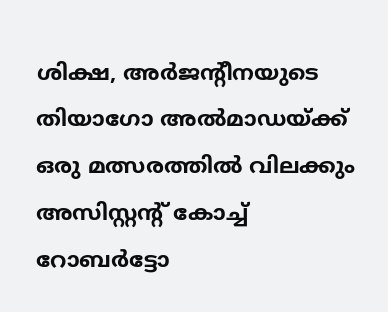ശിക്ഷ, അ‌ർജന്റീനയുടെ തിയാഗോ അൽമാഡയ്ക്ക് ഒരു മത്സരത്തിൽ വിലക്കും അസിസ്റ്റന്റ് കോച്ച് റോബർട്ടോ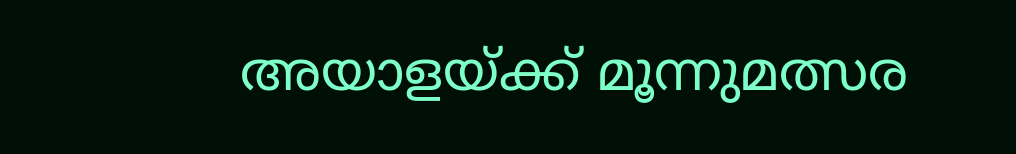അയാളയ്ക്ക് മൂന്നുമത്സര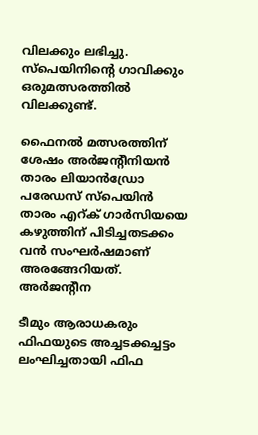വിലക്കും ലഭിച്ചു. സ്പെയിനിന്റെ ഗാവിക്കും ഒരുമത്സരത്തിൽ വിലക്കുണ്ട്.

ഫൈനൽ മത്സരത്തിന് ശേഷം അർജന്റീനിയൻ താരം ലിയാൻഡ്രോ പരേഡസ് സ്പെയിൻ താരം എറ്ക് ഗാർസിയയെ കഴുത്തിന് പിടിച്ചതടക്കം വൻ സംഘർഷമാണ് അരങ്ങേറിയത്. അർജന്റീന

ടീമും ആരാധകരും ഫിഫയുടെ അച്ചടക്കച്ചട്ടം ലംഘിച്ചതായി ഫിഫ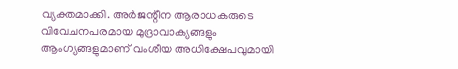വ്യക്തമാക്കി. അർജന്റീന ആരാധകരുടെ വിവേചനപരമായ മുദ്രാവാക്യങ്ങളും ആംഗ്യങ്ങളുമാണ് വംശീയ അധിക്ഷേപവുമായി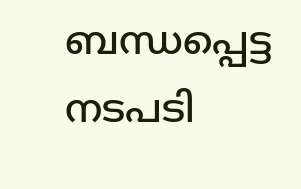ബന്ധപ്പെട്ട നടപടി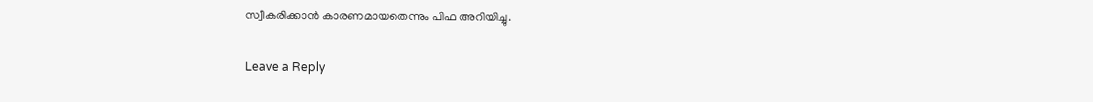സ്വീകരിക്കാൻ കാരണമായതെന്നും പിഫ അറിയിച്ചു.

Leave a Reply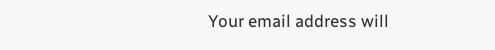Your email address will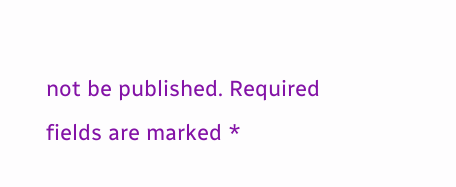not be published. Required fields are marked *